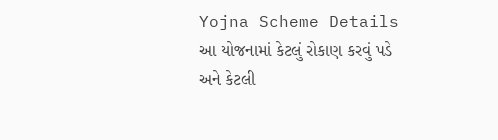Yojna Scheme Details
આ યોજનામાં કેટલું રોકાણ કરવું પડે અને કેટલી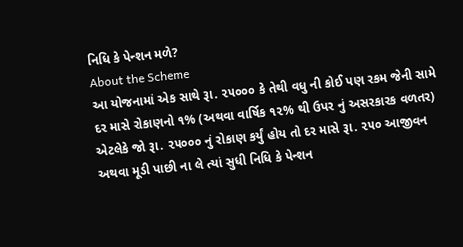નિધિ કે પેન્શન મળે?
About the Scheme
આ યોજનામાં એક સાથે રૂા. ૨૫૦૦૦ કે તેથી વધુ ની કોઈ પણ રકમ જેની સામે દર માસે રોકાણનો ૧% (અથવા વાર્ષિક ૧૨% થી ઉપર નું અસરકારક વળતર) એટલેકે જો રૂા. ૨૫૦૦૦ નું રોકાણ કર્યું હોય તો દર માસે રૂા. ૨૫૦ આજીવન અથવા મૂડી પાછી ના લે ત્યાં સુધી નિધિ કે પેન્શન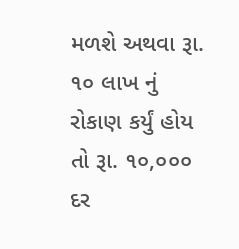મળશે અથવા રૂા. ૧૦ લાખ નું રોકાણ કર્યું હોય તો રૂા. ૧૦,૦૦૦ દર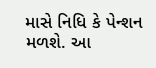માસે નિધિ કે પેન્શન મળશે. આ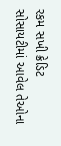રકમ સખી ક્રેડિટ સોસાયટીમાં આવેલ તેઓના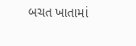બચત ખાતામાં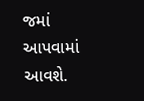જમાં આપવામાં આવશે.